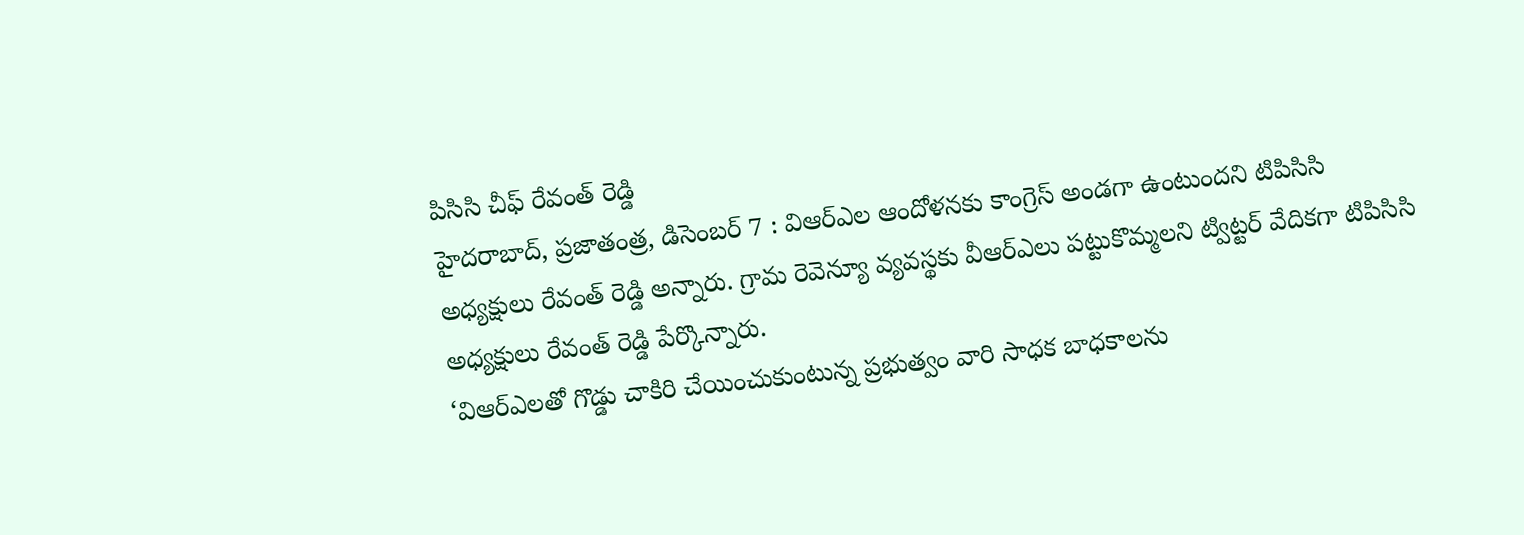పిసిసి చీఫ్ రేవంత్ రెడ్డి
హైదరాబాద్, ప్రజాతంత్ర, డిసెంబర్ 7 : విఆర్ఎల ఆందోళనకు కాంగ్రెస్ అండగా ఉంటుందని టిపిసిసి అధ్యక్షులు రేవంత్ రెడ్డి అన్నారు. గ్రామ రెవెన్యూ వ్యవస్థకు వీఆర్ఎలు పట్టుకొమ్మలని ట్విట్టర్ వేదికగా టిపిసిసి అధ్యక్షులు రేవంత్ రెడ్డి పేర్కొన్నారు.
‘విఆర్ఎలతో గొడ్డు చాకిరి చేయించుకుంటున్న ప్రభుత్వం వారి సాధక బాధకాలను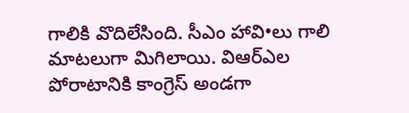గాలికి వొదిలేసింది. సీఎం హావి•లు గాలి మాటలుగా మిగిలాయి. విఆర్ఎల పోరాటానికి కాంగ్రెస్ అండగా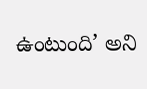ఉంటుంది’ అని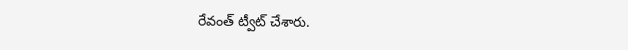రేవంత్ ట్వీట్ చేశారు.